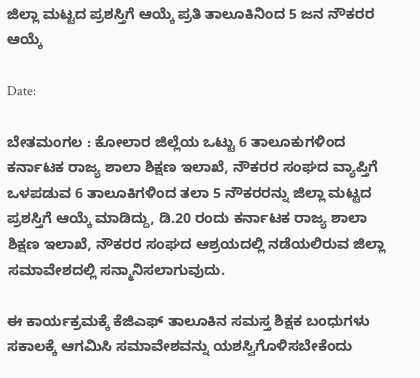ಜಿಲ್ಲಾ ಮಟ್ಟದ ಪ್ರಶಸ್ತಿಗೆ ಆಯ್ಕೆ ಪ್ರತಿ ತಾಲೂಕಿನಿಂದ 5 ಜನ ನೌಕರರ ಆಯ್ಕೆ

Date:

ಬೇತಮಂಗಲ : ಕೋಲಾರ ಜಿಲ್ಲೆಯ ಒಟ್ಟು 6 ತಾಲೂಕುಗಳಿಂದ ಕರ್ನಾಟಕ ರಾಜ್ಯ ಶಾಲಾ ಶಿಕ್ಷಣ ಇಲಾಖೆ, ನೌಕರರ ಸಂಘದ ವ್ಯಾಪ್ತಿಗೆ ಒಳಪಡುವ 6 ತಾಲೂಕಿಗಳಿಂದ ತಲಾ 5 ನೌಕರರನ್ನು ಜಿಲ್ಲಾ ಮಟ್ಟದ ಪ್ರಶಸ್ತಿಗೆ ಆಯ್ಕೆ ಮಾಡಿದ್ದು, ಡಿ.20 ರಂದು ಕರ್ನಾಟಕ ರಾಜ್ಯ ಶಾಲಾ ಶಿಕ್ಷಣ ಇಲಾಖೆ, ನೌಕರರ ಸಂಘದ ಆಶ್ರಯದಲ್ಲಿ ನಡೆಯಲಿರುವ ಜಿಲ್ಲಾ ಸಮಾವೇಶದಲ್ಲಿ ಸನ್ಮಾನಿಸಲಾಗುವುದು.

ಈ ಕಾರ್ಯಕ್ರಮಕ್ಕೆ‌ ಕೆಜಿಎಫ್ ತಾಲೂಕಿನ ಸಮಸ್ತ ಶಿಕ್ಷಕ ಬಂಧುಗಳು ಸಕಾಲಕ್ಕೆ ಆಗಮಿಸಿ ಸಮಾವೇಶವನ್ನು ಯಶಸ್ವಿಗೊಳಿಸಬೇಕೆಂದು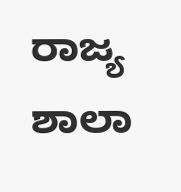ರಾಜ್ಯ ಶಾಲಾ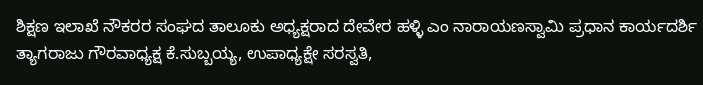ಶಿಕ್ಷಣ ಇಲಾಖೆ ನೌಕರರ ಸಂಘದ ತಾಲೂಕು ಅಧ್ಯಕ್ಷರಾದ ದೇವೇರ ಹಳ್ಳಿ ಎಂ ನಾರಾಯಣಸ್ವಾಮಿ ಪ್ರಧಾನ ಕಾರ್ಯದರ್ಶಿ ತ್ಯಾಗರಾಜು ಗೌರವಾಧ್ಯಕ್ಷ ಕೆ.ಸುಬ್ಬಯ್ಯ, ಉಪಾಧ್ಯಕ್ಷೇ ಸರಸ್ವತಿ,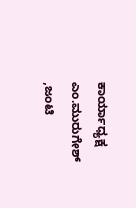ಕಾರ್ಯಾಧ್ಯಕ್ಷ ಎಂ.ಮುರುಗೇಶ್ ,ಜಂಟಿ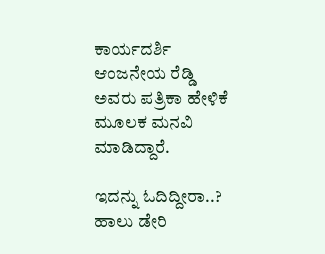ಕಾರ್ಯದರ್ಶಿ ಆಂಜನೇಯ ರೆಡ್ಡಿ ಅವರು ಪತ್ರಿಕಾ ಹೇಳಿಕೆ ಮೂಲಕ ಮನವಿ ಮಾಡಿದ್ದಾರೆ.

ಇದನ್ನು ಓದಿದ್ದೀರಾ..? ಹಾಲು ಡೇರಿ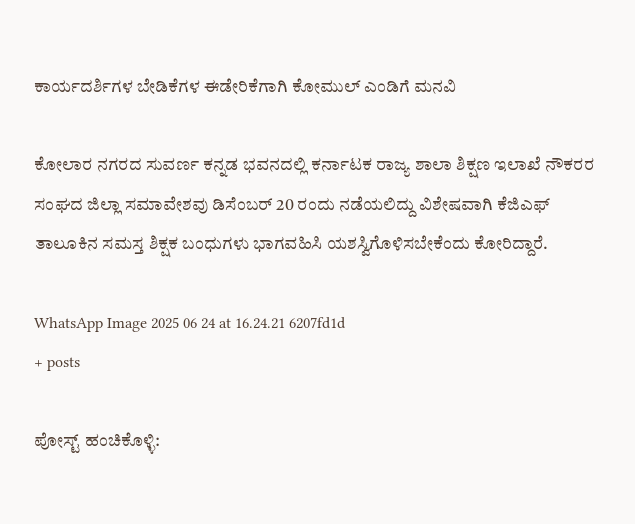ಕಾರ್ಯದರ್ಶಿಗಳ ಬೇಡಿಕೆಗಳ ಈಡೇರಿಕೆಗಾಗಿ ಕೋಮುಲ್ ಎಂಡಿಗೆ ಮನವಿ

ಕೋಲಾರ ನಗರದ ಸುವರ್ಣ ಕನ್ನಡ ಭವನದಲ್ಲಿ ಕರ್ನಾಟಕ ರಾಜ್ಯ ಶಾಲಾ ಶಿಕ್ಷಣ ಇಲಾಖೆ ನೌಕರರ ಸಂಘದ ಜಿಲ್ಲಾ ಸಮಾವೇಶವು ಡಿಸೆಂಬರ್ 20 ರಂದು ನಡೆಯಲಿದ್ದು ವಿಶೇಷವಾಗಿ ಕೆಜಿಎಫ್ ತಾಲೂಕಿನ ಸಮಸ್ತ ಶಿಕ್ಷಕ ಬಂಧುಗಳು ಭಾಗವಹಿಸಿ ಯಶಸ್ವಿಗೊಳಿಸಬೇಕೆಂದು ಕೋರಿದ್ದಾರೆ.

WhatsApp Image 2025 06 24 at 16.24.21 6207fd1d
+ posts

ಪೋಸ್ಟ್ ಹಂಚಿಕೊಳ್ಳಿ: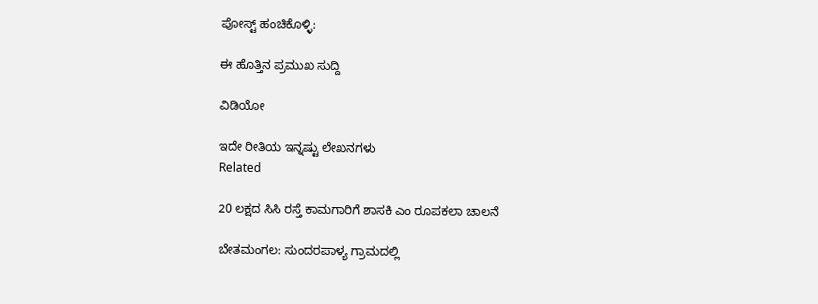ಪೋಸ್ಟ್ ಹಂಚಿಕೊಳ್ಳಿ:

ಈ ಹೊತ್ತಿನ ಪ್ರಮುಖ ಸುದ್ದಿ

ವಿಡಿಯೋ

ಇದೇ ರೀತಿಯ ಇನ್ನಷ್ಟು ಲೇಖನಗಳು
Related

20 ಲಕ್ಷದ ಸಿಸಿ ರಸ್ತೆ ಕಾಮಗಾರಿಗೆ ಶಾಸಕಿ ಎಂ ರೂಪಕಲಾ ಚಾಲನೆ

ಬೇತಮಂಗಲ: ಸುಂದರಪಾಳ್ಯ ಗ್ರಾಮದಲ್ಲಿ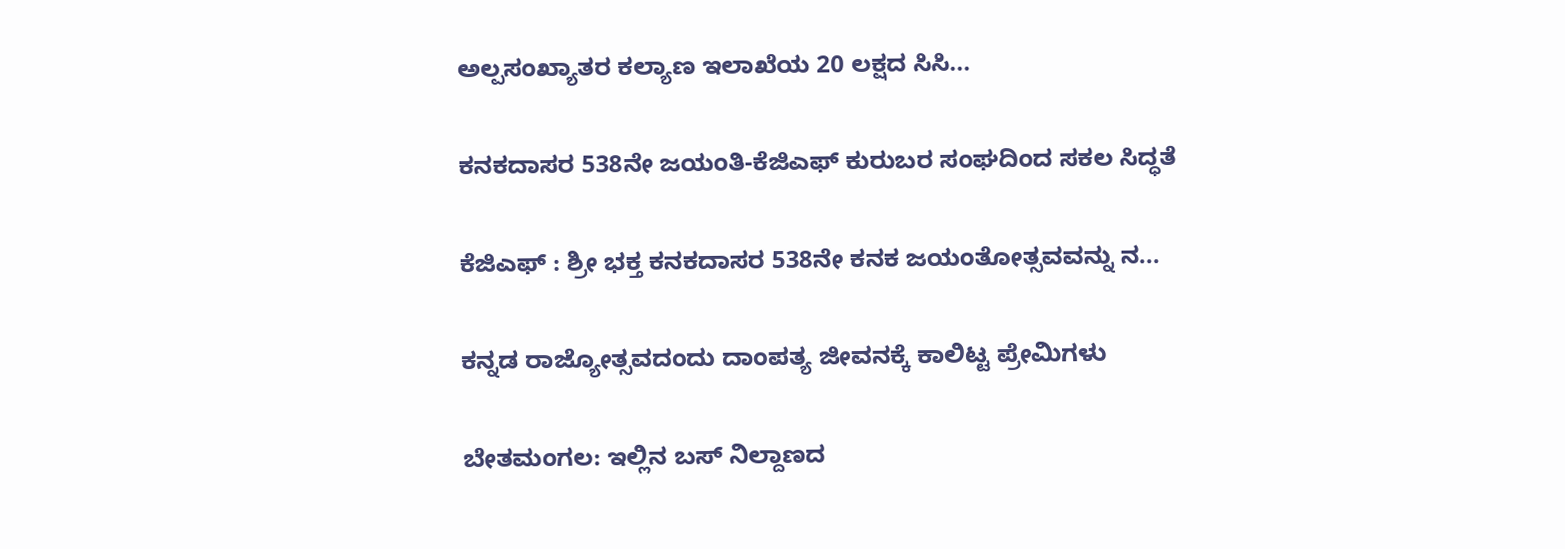ಅಲ್ಪಸಂಖ್ಯಾತರ ಕಲ್ಯಾಣ ಇಲಾಖೆಯ 20 ಲಕ್ಷದ ಸಿಸಿ...

ಕನಕದಾಸರ 538ನೇ ಜಯಂತಿ-ಕೆಜಿಎಫ್ ಕುರುಬರ ಸಂಘದಿಂದ ಸಕಲ ಸಿದ್ಧತೆ

ಕೆಜಿಎಫ್ : ಶ್ರೀ ಭಕ್ತ ಕನಕದಾಸರ 538ನೇ ಕನಕ ಜಯಂತೋತ್ಸವವನ್ನು ನ...

ಕನ್ನಡ ರಾಜ್ಯೋತ್ಸವದಂದು ದಾಂಪತ್ಯ ಜೀವನಕ್ಕೆ ಕಾಲಿಟ್ಟ ಪ್ರೇಮಿಗಳು

ಬೇತಮಂಗಲ: ಇಲ್ಲಿನ ಬಸ್ ನಿಲ್ದಾಣದ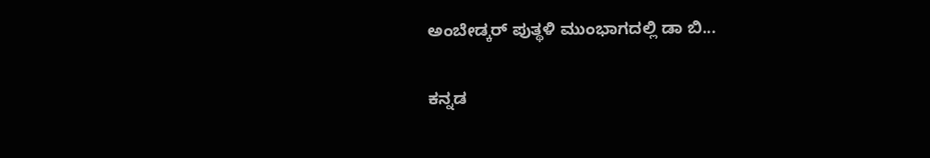ಅಂಬೇಡ್ಕರ್ ಪುತ್ಥಳಿ ಮುಂಭಾಗದಲ್ಲಿ ಡಾ ಬಿ...

ಕನ್ನಡ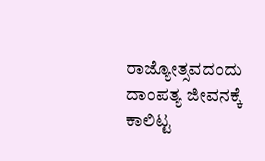ರಾಜ್ಯೋತ್ಸವದಂದು ದಾಂಪತ್ಯ ಜೀವನಕ್ಕೆ ಕಾಲಿಟ್ಟ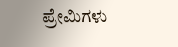ಪ್ರೇಮಿಗಳು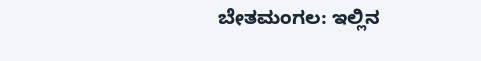ಬೇತಮಂಗಲ: ಇಲ್ಲಿನ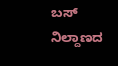ಬಸ್ ನಿಲ್ದಾಣದ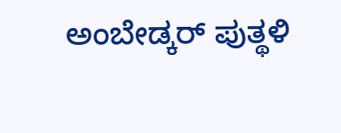ಅಂಬೇಡ್ಕರ್ ಪುತ್ಥಳಿ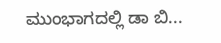ಮುಂಭಾಗದಲ್ಲಿ ಡಾ ಬಿ...